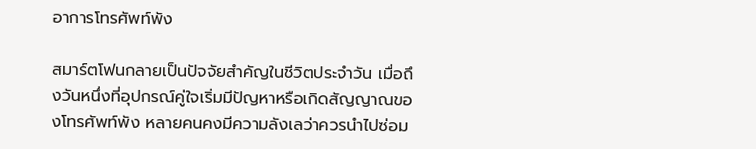อาการโทรศัพท์พัง

สมาร์ตโฟนกลายเป็นปัจจัยสำคัญในชีวิตประจำวัน เมื่อถึงวันหนึ่งที่อุปกรณ์คู่ใจเริ่มมีปัญหาหรือเกิดสัญญาณของโทรศัพท์พัง หลายคนคงมีความลังเลว่าควรนำไปซ่อม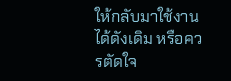ให้กลับมาใช้งานได้ดังเดิม หรือควรตัดใจ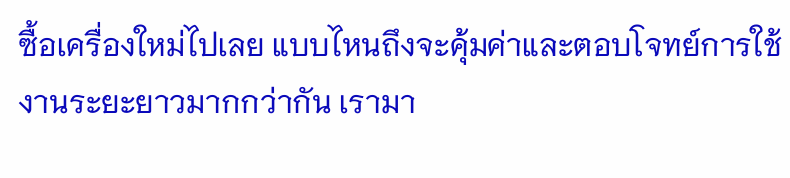ซื้อเครื่องใหม่ไปเลย แบบไหนถึงจะคุ้มค่าและตอบโจทย์การใช้งานระยะยาวมากกว่ากัน เรามา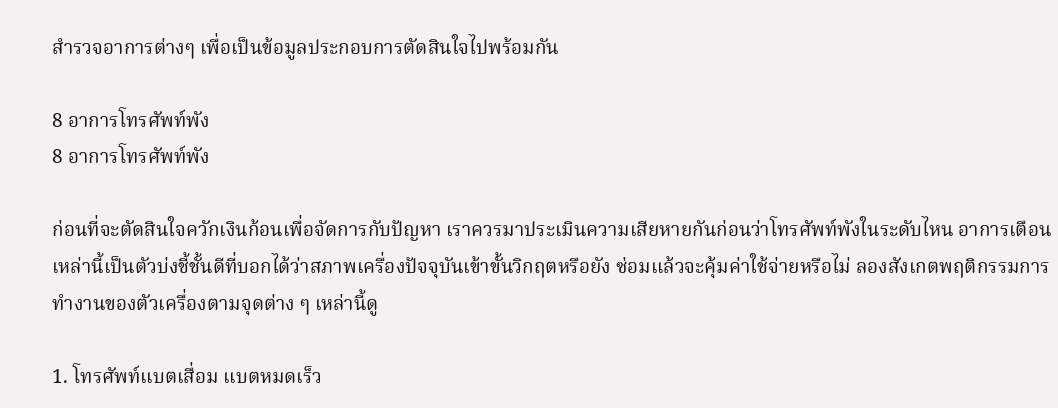สำรวจอาการต่างๆ เพื่อเป็นข้อมูลประกอบการตัดสินใจไปพร้อมกัน

8 อาการโทรศัพท์พัง
8 อาการโทรศัพท์พัง

ก่อนที่จะตัดสินใจควักเงินก้อนเพื่อจัดการกับปัญหา เราควรมาประเมินความเสียหายกันก่อนว่าโทรศัพท์พังในระดับไหน อาการเตือนเหล่านี้เป็นตัวบ่งชี้ชั้นดีที่บอกได้ว่าสภาพเครื่องปัจจุบันเข้าขั้นวิกฤตหรือยัง ซ่อมแล้วจะคุ้มค่าใช้จ่ายหรือไม่ ลองสังเกตพฤติกรรมการทำงานของตัวเครื่องตามจุดต่าง ๆ เหล่านี้ดู

1. โทรศัพท์แบตเสื่อม แบตหมดเร็ว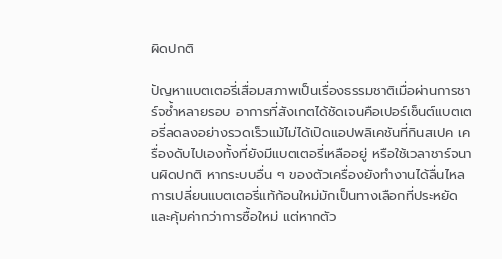ผิดปกติ

ปัญหาแบตเตอรี่เสื่อมสภาพเป็นเรื่องธรรมชาติเมื่อผ่านการชาร์จซ้ำหลายรอบ อาการที่สังเกตได้ชัดเจนคือเปอร์เซ็นต์แบตเตอรี่ลดลงอย่างรวดเร็วแม้ไม่ได้เปิดแอปพลิเคชันที่กินสเปค เครื่องดับไปเองทั้งที่ยังมีแบตเตอรี่เหลืออยู่ หรือใช้เวลาชาร์จนานผิดปกติ หากระบบอื่น ๆ ของตัวเครื่องยังทำงานได้ลื่นไหล การเปลี่ยนแบตเตอรี่แท้ก้อนใหม่มักเป็นทางเลือกที่ประหยัดและคุ้มค่ากว่าการซื้อใหม่ แต่หากตัว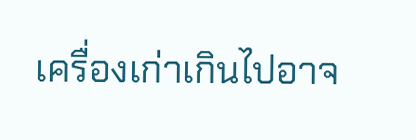เครื่องเก่าเกินไปอาจ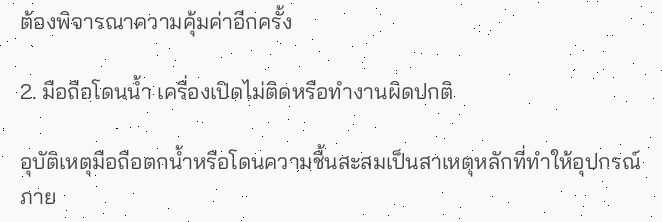ต้องพิจารณาความคุ้มค่าอีกครั้ง

2. มือถือโดนน้ำ เครื่องเปิดไม่ติดหรือทำงานผิดปกติ

อุบัติเหตุมือถือตกน้ำหรือโดนความชื้นสะสมเป็นสาเหตุหลักที่ทำให้อุปกรณ์ภาย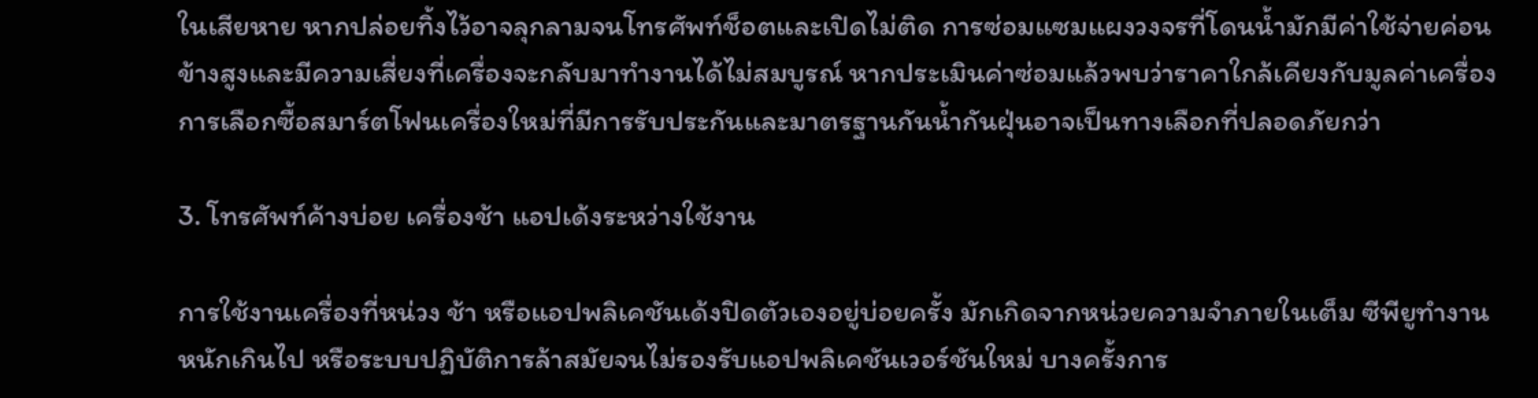ในเสียหาย หากปล่อยทิ้งไว้อาจลุกลามจนโทรศัพท์ช็อตและเปิดไม่ติด การซ่อมแซมแผงวงจรที่โดนน้ำมักมีค่าใช้จ่ายค่อนข้างสูงและมีความเสี่ยงที่เครื่องจะกลับมาทำงานได้ไม่สมบูรณ์ หากประเมินค่าซ่อมแล้วพบว่าราคาใกล้เคียงกับมูลค่าเครื่อง การเลือกซื้อสมาร์ตโฟนเครื่องใหม่ที่มีการรับประกันและมาตรฐานกันน้ำกันฝุ่นอาจเป็นทางเลือกที่ปลอดภัยกว่า

3. โทรศัพท์ค้างบ่อย เครื่องช้า แอปเด้งระหว่างใช้งาน

การใช้งานเครื่องที่หน่วง ช้า หรือแอปพลิเคชันเด้งปิดตัวเองอยู่บ่อยครั้ง มักเกิดจากหน่วยความจำภายในเต็ม ซีพียูทำงานหนักเกินไป หรือระบบปฏิบัติการล้าสมัยจนไม่รองรับแอปพลิเคชันเวอร์ชันใหม่ บางครั้งการ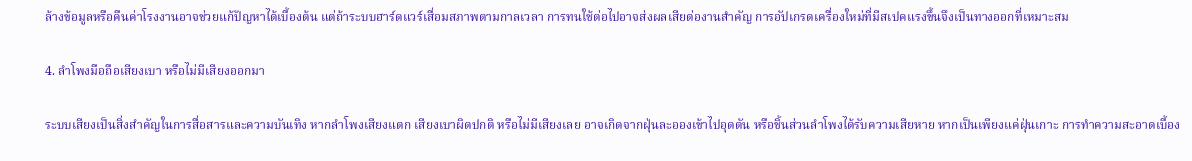ล้างข้อมูลหรือคืนค่าโรงงานอาจช่วยแก้ปัญหาได้เบื้องต้น แต่ถ้าระบบฮาร์ดแวร์เสื่อมสภาพตามกาลเวลา การทนใช้ต่อไปอาจส่งผลเสียต่องานสำคัญ การอัปเกรดเครื่องใหม่ที่มีสเปคแรงขึ้นจึงเป็นทางออกที่เหมาะสม

4. ลำโพงมือถือเสียงเบา หรือไม่มีเสียงออกมา

ระบบเสียงเป็นสิ่งสำคัญในการสื่อสารและความบันเทิง หากลำโพงเสียงแตก เสียงเบาผิดปกติ หรือไม่มีเสียงเลย อาจเกิดจากฝุ่นละอองเข้าไปอุดตัน หรือชิ้นส่วนลำโพงได้รับความเสียหาย หากเป็นเพียงแค่ฝุ่นเกาะ การทำความสะอาดเบื้อง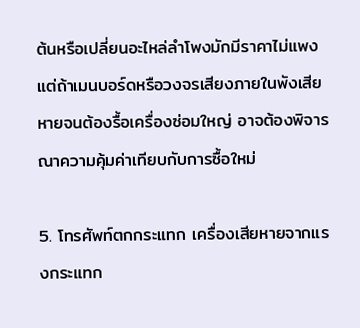ต้นหรือเปลี่ยนอะไหล่ลำโพงมักมีราคาไม่แพง แต่ถ้าเมนบอร์ดหรือวงจรเสียงภายในพังเสียหายจนต้องรื้อเครื่องซ่อมใหญ่ อาจต้องพิจารณาความคุ้มค่าเทียบกับการซื้อใหม่

5. โทรศัพท์ตกกระแทก เครื่องเสียหายจากแรงกระแทก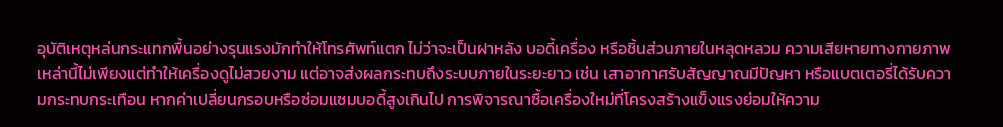อุบัติเหตุหล่นกระแทกพื้นอย่างรุนแรงมักทำให้โทรศัพท์แตก ไม่ว่าจะเป็นฝาหลัง บอดี้เครื่อง หรือชิ้นส่วนภายในหลุดหลวม ความเสียหายทางกายภาพเหล่านี้ไม่เพียงแต่ทำให้เครื่องดูไม่สวยงาม แต่อาจส่งผลกระทบถึงระบบภายในระยะยาว เช่น เสาอากาศรับสัญญาณมีปัญหา หรือแบตเตอรี่ได้รับความกระทบกระเทือน หากค่าเปลี่ยนกรอบหรือซ่อมแซมบอดี้สูงเกินไป การพิจารณาซื้อเครื่องใหม่ที่โครงสร้างแข็งแรงย่อมให้ความ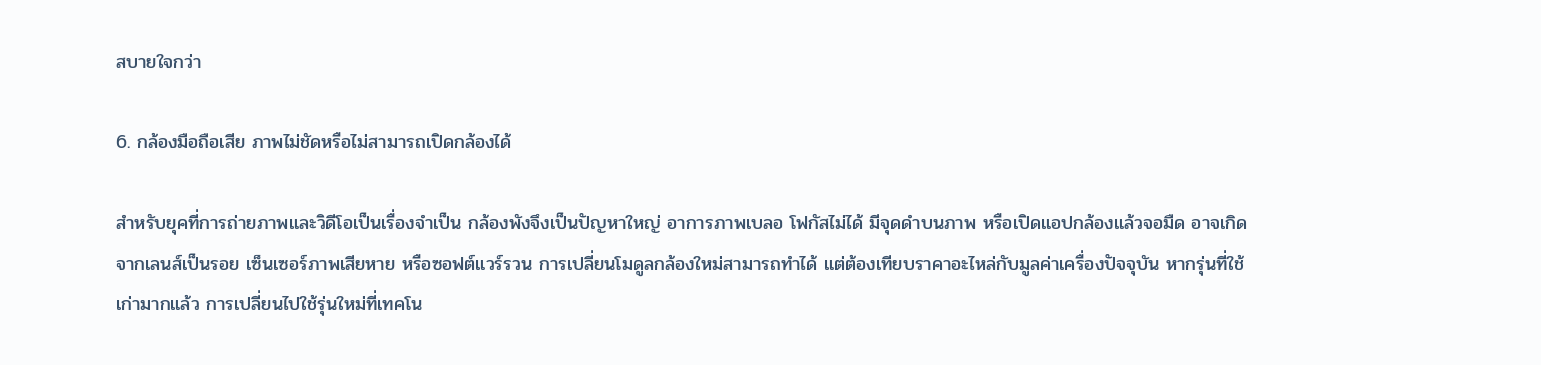สบายใจกว่า

6. กล้องมือถือเสีย ภาพไม่ชัดหรือไม่สามารถเปิดกล้องได้

สำหรับยุคที่การถ่ายภาพและวิดีโอเป็นเรื่องจำเป็น กล้องพังจึงเป็นปัญหาใหญ่ อาการภาพเบลอ โฟกัสไม่ได้ มีจุดดำบนภาพ หรือเปิดแอปกล้องแล้วจอมืด อาจเกิดจากเลนส์เป็นรอย เซ็นเซอร์ภาพเสียหาย หรือซอฟต์แวร์รวน การเปลี่ยนโมดูลกล้องใหม่สามารถทำได้ แต่ต้องเทียบราคาอะไหล่กับมูลค่าเครื่องปัจจุบัน หากรุ่นที่ใช้เก่ามากแล้ว การเปลี่ยนไปใช้รุ่นใหม่ที่เทคโน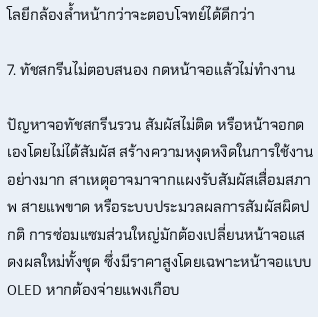โลยีกล้องล้ำหน้ากว่าจะตอบโจทย์ได้ดีกว่า

7. ทัชสกรีนไม่ตอบสนอง กดหน้าจอแล้วไม่ทำงาน

ปัญหาจอทัชสกรีนรวน สัมผัสไม่ติด หรือหน้าจอกดเองโดยไม่ได้สัมผัส สร้างความหงุดหงิดในการใช้งานอย่างมาก สาเหตุอาจมาจากแผงรับสัมผัสเสื่อมสภาพ สายแพขาด หรือระบบประมวลผลการสัมผัสผิดปกติ การซ่อมแซมส่วนใหญ่มักต้องเปลี่ยนหน้าจอแสดงผลใหม่ทั้งชุด ซึ่งมีราคาสูงโดยเฉพาะหน้าจอแบบ OLED หากต้องจ่ายแพงเกือบ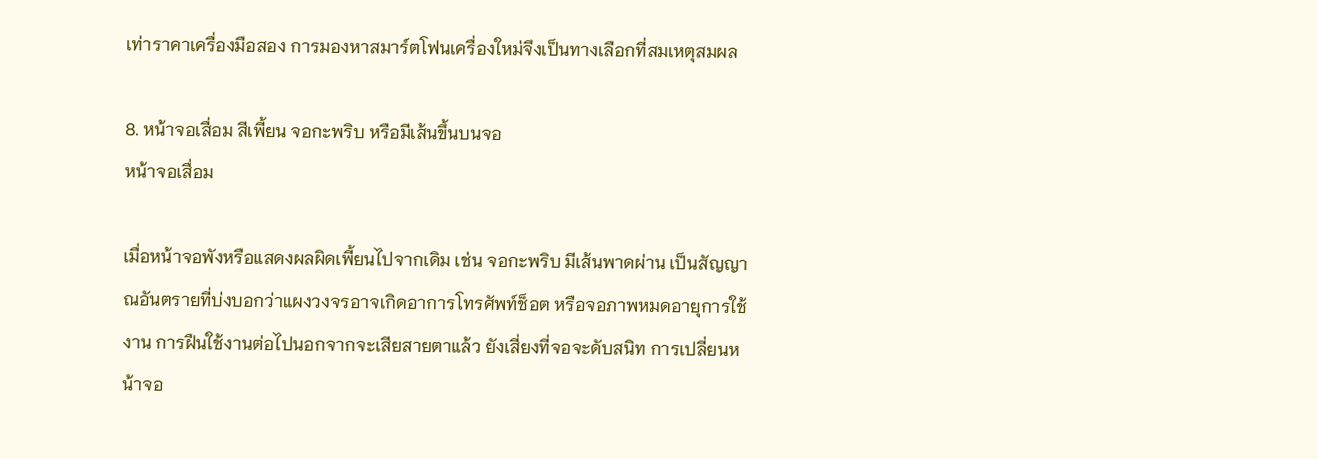เท่าราคาเครื่องมือสอง การมองหาสมาร์ตโฟนเครื่องใหม่จึงเป็นทางเลือกที่สมเหตุสมผล

8. หน้าจอเสื่อม สีเพี้ยน จอกะพริบ หรือมีเส้นขึ้นบนจอ
หน้าจอเสื่อม

เมื่อหน้าจอพังหรือแสดงผลผิดเพี้ยนไปจากเดิม เช่น จอกะพริบ มีเส้นพาดผ่าน เป็นสัญญาณอันตรายที่บ่งบอกว่าแผงวงจรอาจเกิดอาการโทรศัพท์ช็อต หรือจอภาพหมดอายุการใช้งาน การฝืนใช้งานต่อไปนอกจากจะเสียสายตาแล้ว ยังเสี่ยงที่จอจะดับสนิท การเปลี่ยนหน้าจอ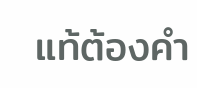แท้ต้องคำ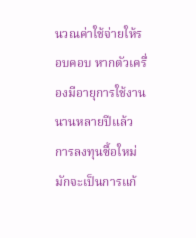นวณค่าใช้จ่ายให้รอบคอบ หากตัวเครื่องมีอายุการใช้งานนานหลายปีแล้ว การลงทุนซื้อใหม่มักจะเป็นการแก้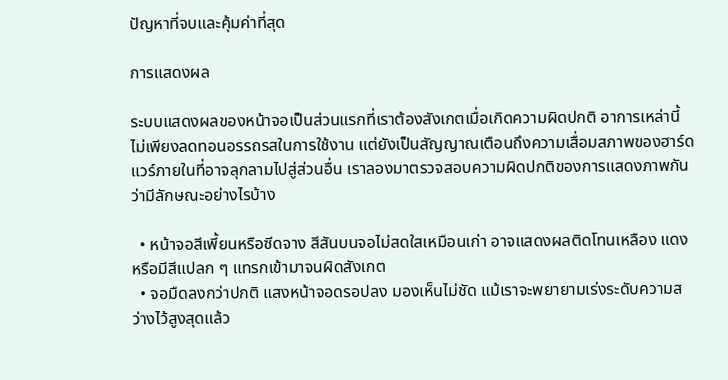ปัญหาที่จบและคุ้มค่าที่สุด

การแสดงผล

ระบบแสดงผลของหน้าจอเป็นส่วนแรกที่เราต้องสังเกตเมื่อเกิดความผิดปกติ อาการเหล่านี้ไม่เพียงลดทอนอรรถรสในการใช้งาน แต่ยังเป็นสัญญาณเตือนถึงความเสื่อมสภาพของฮาร์ดแวร์ภายในที่อาจลุกลามไปสู่ส่วนอื่น เราลองมาตรวจสอบความผิดปกติของการแสดงภาพกันว่ามีลักษณะอย่างไรบ้าง

  • หน้าจอสีเพี้ยนหรือซีดจาง สีสันบนจอไม่สดใสเหมือนเก่า อาจแสดงผลติดโทนเหลือง แดง หรือมีสีแปลก ๆ แทรกเข้ามาจนผิดสังเกต
  • จอมืดลงกว่าปกติ แสงหน้าจอดรอปลง มองเห็นไม่ชัด แม้เราจะพยายามเร่งระดับความสว่างไว้สูงสุดแล้ว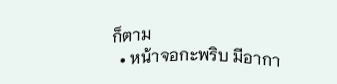ก็ตาม
  • หน้าจอกะพริบ มีอากา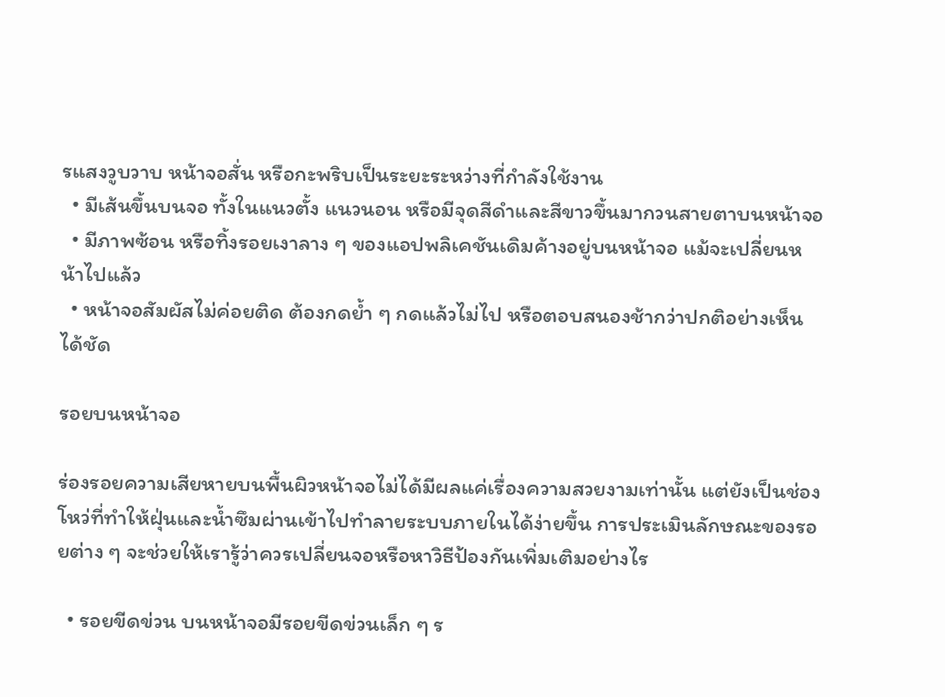รแสงวูบวาบ หน้าจอสั่น หรือกะพริบเป็นระยะระหว่างที่กำลังใช้งาน
  • มีเส้นขึ้นบนจอ ทั้งในแนวตั้ง แนวนอน หรือมีจุดสีดำและสีขาวขึ้นมากวนสายตาบนหน้าจอ
  • มีภาพซ้อน หรือทิ้งรอยเงาลาง ๆ ของแอปพลิเคชันเดิมค้างอยู่บนหน้าจอ แม้จะเปลี่ยนหน้าไปแล้ว
  • หน้าจอสัมผัสไม่ค่อยติด ต้องกดย้ำ ๆ กดแล้วไม่ไป หรือตอบสนองช้ากว่าปกติอย่างเห็นได้ชัด

รอยบนหน้าจอ

ร่องรอยความเสียหายบนพื้นผิวหน้าจอไม่ได้มีผลแค่เรื่องความสวยงามเท่านั้น แต่ยังเป็นช่องโหว่ที่ทำให้ฝุ่นและน้ำซึมผ่านเข้าไปทำลายระบบภายในได้ง่ายขึ้น การประเมินลักษณะของรอยต่าง ๆ จะช่วยให้เรารู้ว่าควรเปลี่ยนจอหรือหาวิธีป้องกันเพิ่มเติมอย่างไร

  • รอยขีดข่วน บนหน้าจอมีรอยขีดข่วนเล็ก ๆ ร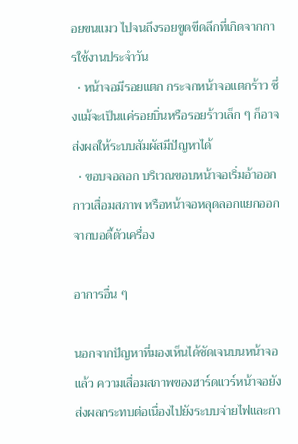อยขนแมว ไปจนถึงรอยขูดขีดลึกที่เกิดจากการใช้งานประจำวัน
  • หน้าจอมีรอยแตก กระจกหน้าจอแตกร้าว ซึ่งแม้จะเป็นแค่รอยบิ่นหรือรอยร้าวเล็ก ๆ ก็อาจส่งผลให้ระบบสัมผัสมีปัญหาได้
  • ขอบจอลอก บริเวณขอบหน้าจอเริ่มอ้าออก กาวเสื่อมสภาพ หรือหน้าจอหลุดลอกแยกออกจากบอดี้ตัวเครื่อง

อาการอื่น ๆ

นอกจากปัญหาที่มองเห็นได้ชัดเจนบนหน้าจอแล้ว ความเสื่อมสภาพของฮาร์ดแวร์หน้าจอยังส่งผลกระทบต่อเนื่องไปยังระบบจ่ายไฟและกา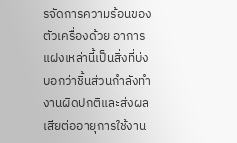รจัดการความร้อนของตัวเครื่องด้วย อาการแฝงเหล่านี้เป็นสิ่งที่บ่งบอกว่าชิ้นส่วนกำลังทำงานผิดปกติและส่งผลเสียต่ออายุการใช้งาน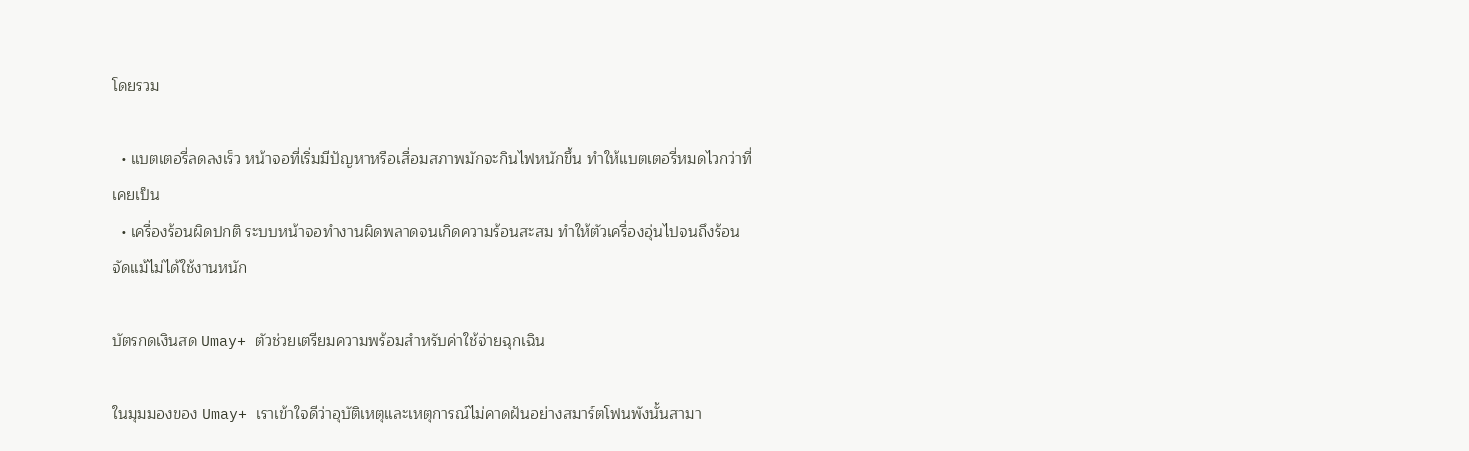โดยรวม

  • แบตเตอรี่ลดลงเร็ว หน้าจอที่เริ่มมีปัญหาหรือเสื่อมสภาพมักจะกินไฟหนักขึ้น ทำให้แบตเตอรี่หมดไวกว่าที่เคยเป็น
  • เครื่องร้อนผิดปกติ ระบบหน้าจอทำงานผิดพลาดจนเกิดความร้อนสะสม ทำให้ตัวเครื่องอุ่นไปจนถึงร้อนจัดแม้ไม่ได้ใช้งานหนัก

บัตรกดเงินสด Umay+ ตัวช่วยเตรียมความพร้อมสำหรับค่าใช้จ่ายฉุกเฉิน

ในมุมมองของ Umay+ เราเข้าใจดีว่าอุบัติเหตุและเหตุการณ์ไม่คาดฝันอย่างสมาร์ตโฟนพังนั้นสามา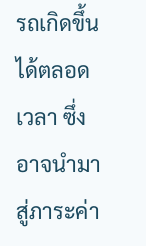รถเกิดขึ้นได้ตลอดเวลา ซึ่งอาจนำมาสู่ภาระค่า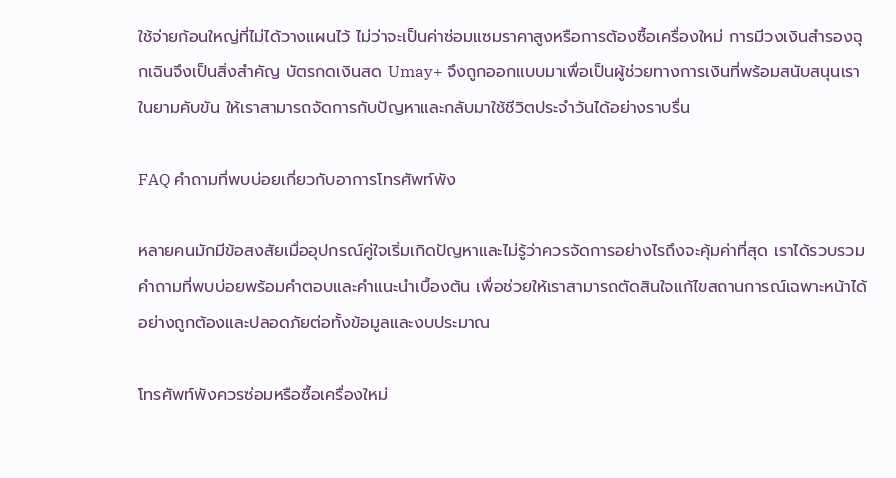ใช้จ่ายก้อนใหญ่ที่ไม่ได้วางแผนไว้ ไม่ว่าจะเป็นค่าซ่อมแซมราคาสูงหรือการต้องซื้อเครื่องใหม่ การมีวงเงินสำรองฉุกเฉินจึงเป็นสิ่งสำคัญ บัตรกดเงินสด Umay+ จึงถูกออกแบบมาเพื่อเป็นผู้ช่วยทางการเงินที่พร้อมสนับสนุนเราในยามคับขัน ให้เราสามารถจัดการกับปัญหาและกลับมาใช้ชีวิตประจำวันได้อย่างราบรื่น

FAQ คำถามที่พบบ่อยเกี่ยวกับอาการโทรศัพท์พัง

หลายคนมักมีข้อสงสัยเมื่ออุปกรณ์คู่ใจเริ่มเกิดปัญหาและไม่รู้ว่าควรจัดการอย่างไรถึงจะคุ้มค่าที่สุด เราได้รวบรวมคำถามที่พบบ่อยพร้อมคำตอบและคำแนะนำเบื้องต้น เพื่อช่วยให้เราสามารถตัดสินใจแก้ไขสถานการณ์เฉพาะหน้าได้อย่างถูกต้องและปลอดภัยต่อทั้งข้อมูลและงบประมาณ

โทรศัพท์พังควรซ่อมหรือซื้อเครื่องใหม่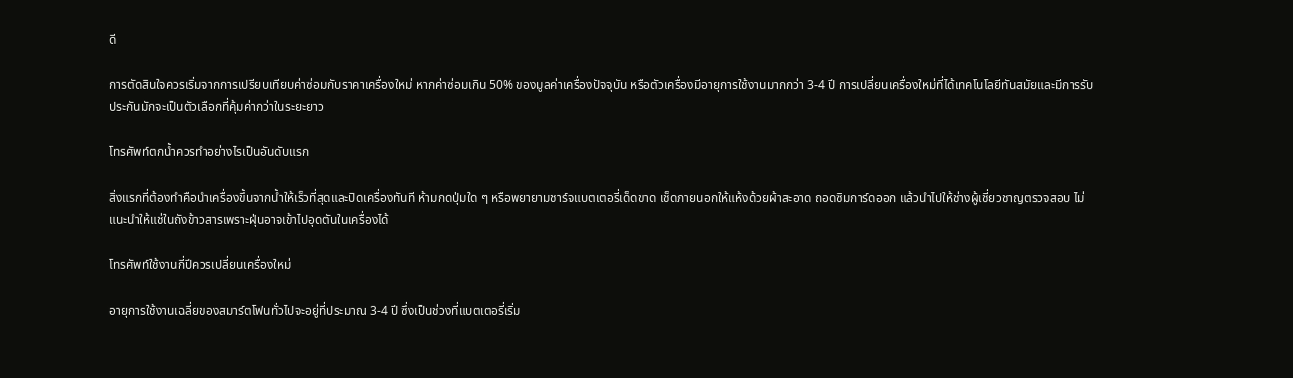ดี

การตัดสินใจควรเริ่มจากการเปรียบเทียบค่าซ่อมกับราคาเครื่องใหม่ หากค่าซ่อมเกิน 50% ของมูลค่าเครื่องปัจจุบัน หรือตัวเครื่องมีอายุการใช้งานมากกว่า 3-4 ปี การเปลี่ยนเครื่องใหม่ที่ได้เทคโนโลยีทันสมัยและมีการรับประกันมักจะเป็นตัวเลือกที่คุ้มค่ากว่าในระยะยาว

โทรศัพท์ตกน้ำควรทำอย่างไรเป็นอันดับแรก

สิ่งแรกที่ต้องทำคือนำเครื่องขึ้นจากน้ำให้เร็วที่สุดและปิดเครื่องทันที ห้ามกดปุ่มใด ๆ หรือพยายามชาร์จแบตเตอรี่เด็ดขาด เช็ดภายนอกให้แห้งด้วยผ้าสะอาด ถอดซิมการ์ดออก แล้วนำไปให้ช่างผู้เชี่ยวชาญตรวจสอบ ไม่แนะนำให้แช่ในถังข้าวสารเพราะฝุ่นอาจเข้าไปอุดตันในเครื่องได้

โทรศัพท์ใช้งานกี่ปีควรเปลี่ยนเครื่องใหม่

อายุการใช้งานเฉลี่ยของสมาร์ตโฟนทั่วไปจะอยู่ที่ประมาณ 3-4 ปี ซึ่งเป็นช่วงที่แบตเตอรี่เริ่ม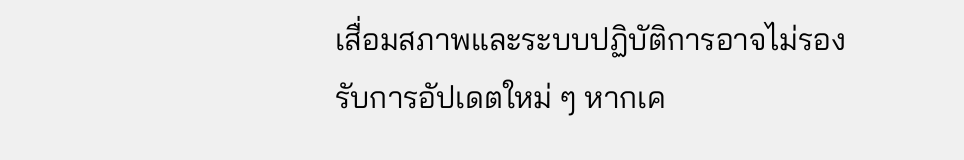เสื่อมสภาพและระบบปฏิบัติการอาจไม่รองรับการอัปเดตใหม่ ๆ หากเค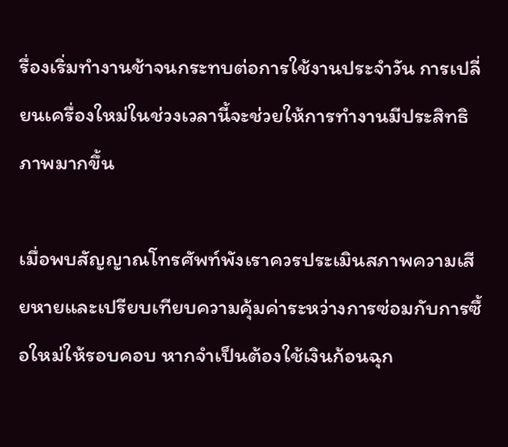รื่องเริ่มทำงานช้าจนกระทบต่อการใช้งานประจำวัน การเปลี่ยนเครื่องใหม่ในช่วงเวลานี้จะช่วยให้การทำงานมีประสิทธิภาพมากขึ้น

เมื่อพบสัญญาณโทรศัพท์พังเราควรประเมินสภาพความเสียหายและเปรียบเทียบความคุ้มค่าระหว่างการซ่อมกับการซื้อใหม่ให้รอบคอบ หากจำเป็นต้องใช้เงินก้อนฉุก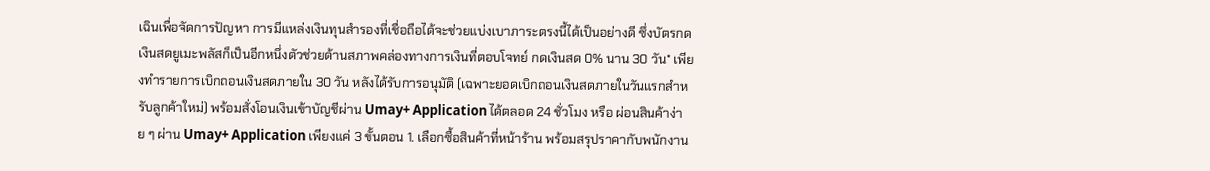เฉินเพื่อจัดการปัญหา การมีแหล่งเงินทุนสำรองที่เชื่อถือได้จะช่วยแบ่งเบาภาระตรงนี้ได้เป็นอย่างดี ซึ่งบัตรกดเงินสดยูเมะพลัสก็เป็นอีกหนึ่งตัวช่วยด้านสภาพคล่องทางการเงินที่ตอบโจทย์ กดเงินสด 0% นาน 30 วัน* เพียงทำรายการเบิกถอนเงินสดภายใน 30 วัน หลังได้รับการอนุมัติ (เฉพาะยอดเบิกถอนเงินสดภายในวันแรกสำหรับลูกค้าใหม่) พร้อมสั่งโอนเงินเข้าบัญชีผ่าน Umay+ Application ได้ตลอด 24 ชั่วโมง หรือ ผ่อนสินค้าง่าย ๆ ผ่าน Umay+ Application เพียงแค่ 3 ขั้นตอน 1. เลือกซื้อสินค้าที่หน้าร้าน พร้อมสรุปราคากับพนักงาน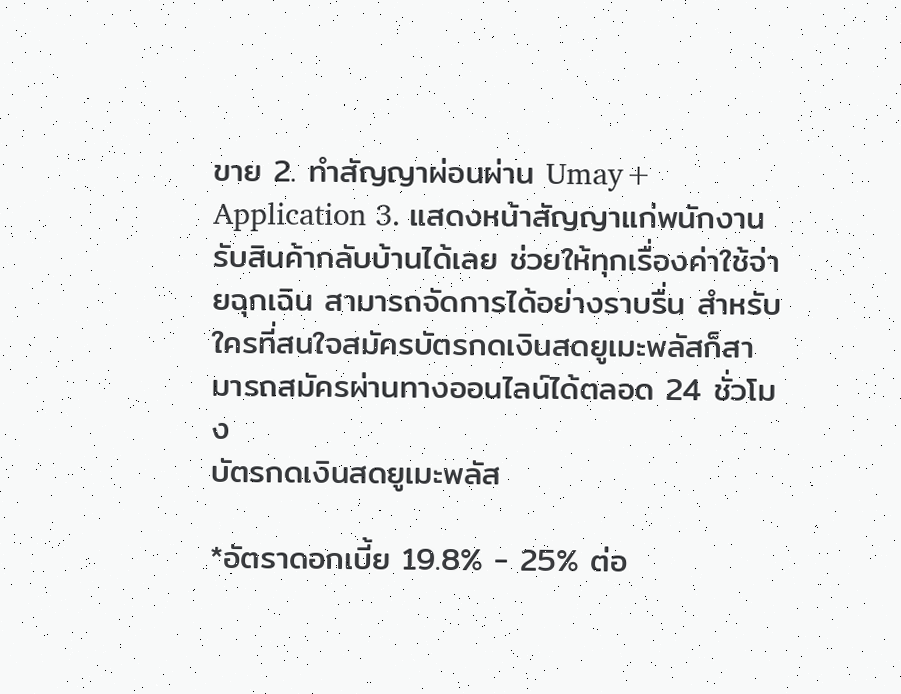ขาย 2. ทำสัญญาผ่อนผ่าน Umay+ Application 3. แสดงหน้าสัญญาแก่พนักงาน รับสินค้ากลับบ้านได้เลย ช่วยให้ทุกเรื่องค่าใช้จ่ายฉุกเฉิน สามารถจัดการได้อย่างราบรื่น สำหรับใครที่สนใจสมัครบัตรกดเงินสดยูเมะพลัสก็สามารถสมัครผ่านทางออนไลน์ได้ตลอด 24 ชั่วโมง
บัตรกดเงินสดยูเมะพลัส

*อัตราดอกเบี้ย 19.8% - 25% ต่อ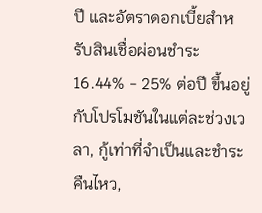ปี และอัตราดอกเบี้ยสำหรับสินเชื่อผ่อนชำระ 16.44% - 25% ต่อปี ขึ้นอยู่กับโปรโมชันในแต่ละช่วงเวลา, กู้เท่าที่จำเป็นและชำระคืนไหว,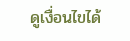ดูเงื่อนไขได้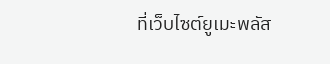ที่เว็บไซต์ยูเมะพลัส